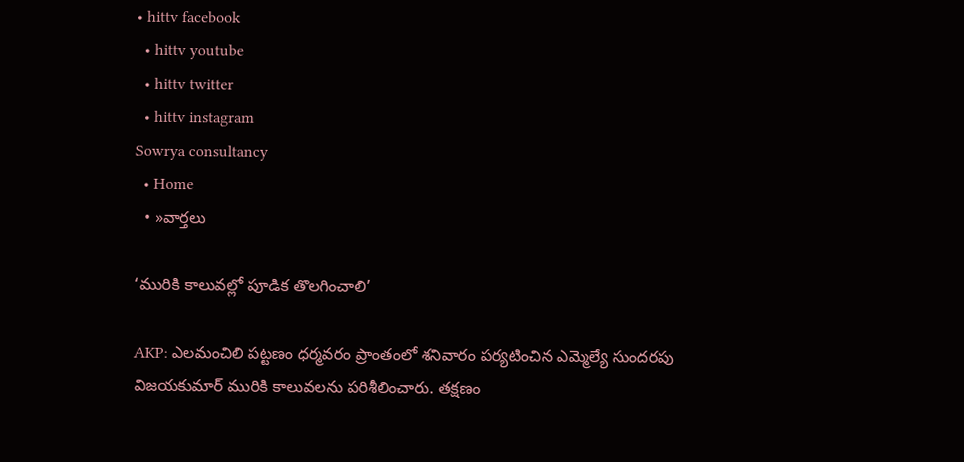• hittv facebook
  • hittv youtube
  • hittv twitter
  • hittv instagram
Sowrya consultancy
  • Home
  • »వార్తలు

‘మురికి కాలువల్లో పూడిక తొలగించాలి’

AKP: ఎలమంచిలి పట్టణం ధర్మవరం ప్రాంతంలో శనివారం పర్యటించిన ఎమ్మెల్యే సుందరపు విజయకుమార్ మురికి కాలువలను పరిశీలించారు. తక్షణం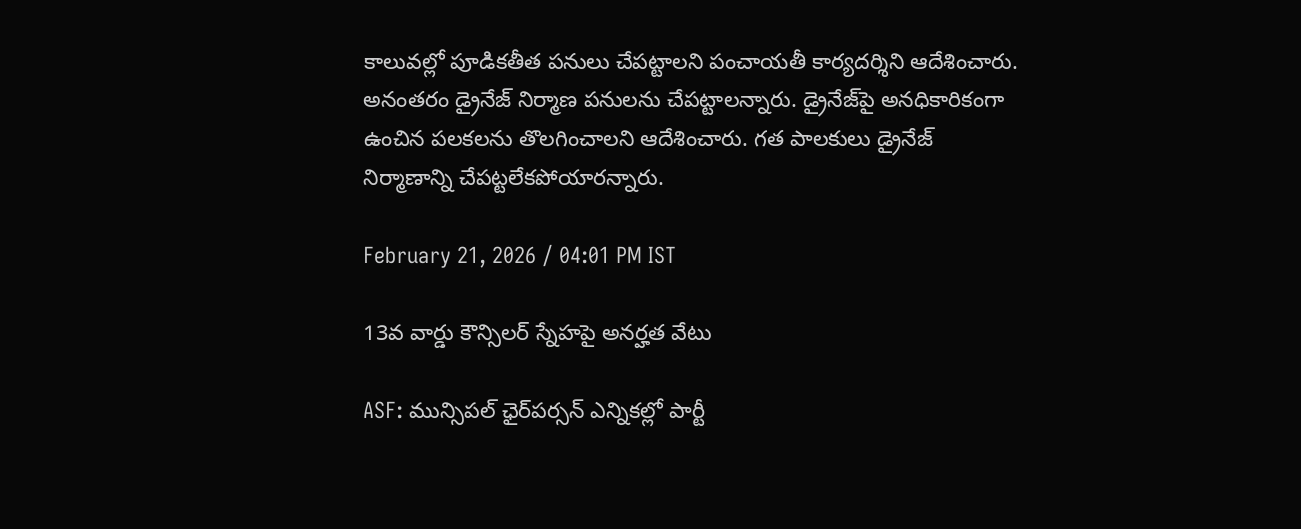కాలువల్లో పూడికతీత పనులు చేపట్టాలని పంచాయతీ కార్యదర్శిని ఆదేశించారు. అనంతరం డ్రైనేజ్ నిర్మాణ పనులను చేపట్టాలన్నారు. డ్రైనేజ్‌పై అనధికారికంగా ఉంచిన పలకలను తొలగించాలని ఆదేశించారు. గత పాలకులు డ్రైనేజ్ నిర్మాణాన్ని చేపట్టలేకపోయారన్నారు.

February 21, 2026 / 04:01 PM IST

13వ వార్డు కౌన్సిలర్ స్నేహపై అనర్హత వేటు

ASF: మున్సిపల్ ఛైర్‌పర్సన్ ఎన్నికల్లో పార్టీ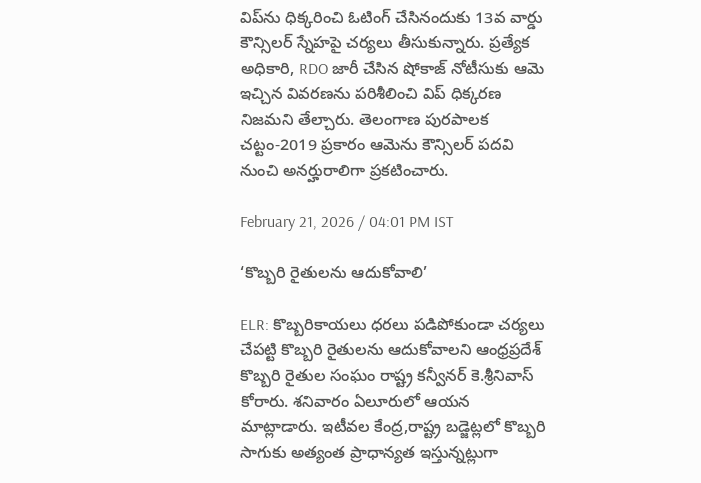విప్‌ను ధిక్కరించి ఓటింగ్ చేసినందుకు 13వ వార్డు కౌన్సిలర్ స్నేహపై చర్యలు తీసుకున్నారు. ప్రత్యేక అధికారి, RDO జారీ చేసిన షోకాజ్ నోటీసుకు ఆమె ఇచ్చిన వివరణను పరిశీలించి విప్ ధిక్కరణ నిజమని తేల్చారు. తెలంగాణ పురపాలక చట్టం-2019 ప్రకారం ఆమెను కౌన్సిలర్ పదవి నుంచి అనర్హురాలిగా ప్రకటించారు.

February 21, 2026 / 04:01 PM IST

‘కొబ్బరి రైతులను ఆదుకోవాలి’

ELR: కొబ్బరికాయలు ధరలు పడిపోకుండా చర్యలు చేపట్టి కొబ్బరి రైతులను ఆదుకోవాలని ఆంధ్రప్రదేశ్ కొబ్బరి రైతుల సంఘం రాష్ట్ర కన్వీనర్ కె.శ్రీనివాస్ కోరారు. శనివారం ఏలూరులో ఆయన మాట్లాడారు. ఇటీవల కేంద్ర,రాష్ట్ర బడ్జెట్లలో కొబ్బరి సాగుకు అత్యంత ప్రాధాన్యత ఇస్తున్నట్లుగా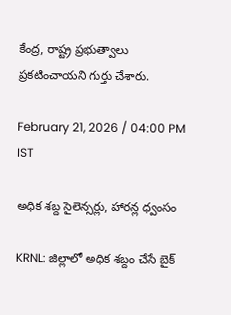కేంద్ర, రాష్ట్ర ప్రభుత్వాలు ప్రకటించాయని గుర్తు చేశారు.

February 21, 2026 / 04:00 PM IST

అధిక శబ్ద సైలెన్సర్లు, హారన్ల ధ్వంసం

KRNL: జిల్లాలో అధిక శబ్దం చేసే బైక్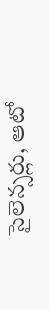సైలెన్సర్లు, ఆటో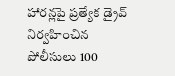హారన్లపై ప్రత్యేక డ్రైవ్ నిర్వహించిన పోలీసులు 100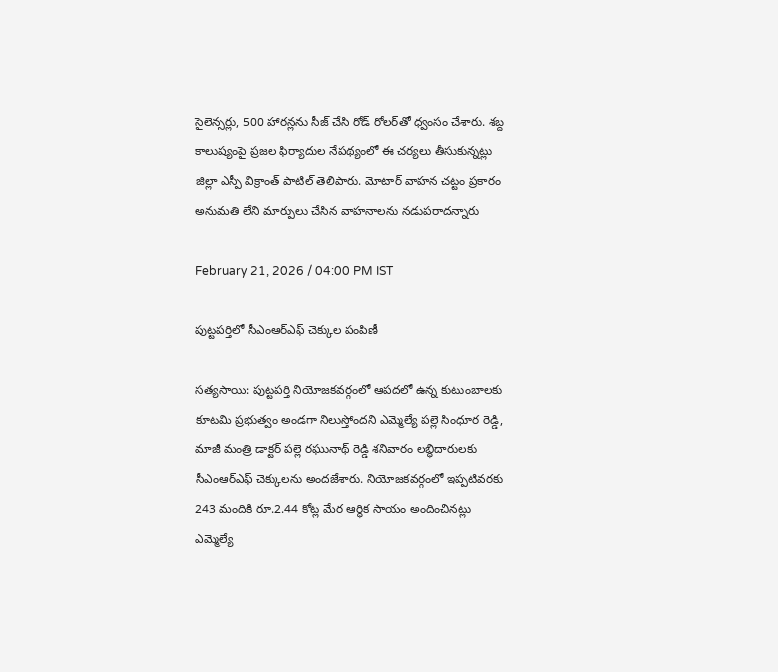సైలెన్సర్లు, 500 హారన్లను సీజ్ చేసి రోడ్ రోలర్‌తో ధ్వంసం చేశారు. శబ్ద కాలుష్యంపై ప్రజల ఫిర్యాదుల నేపథ్యంలో ఈ చర్యలు తీసుకున్నట్లు జిల్లా ఎస్పీ విక్రాంత్ పాటిల్ తెలిపారు. మోటార్ వాహన చట్టం ప్రకారం అనుమతి లేని మార్పులు చేసిన వాహనాలను నడుపరాదన్నారు

February 21, 2026 / 04:00 PM IST

పుట్టపర్తిలో సీఎంఆర్‌ఎఫ్ చెక్కుల పంపిణీ

సత్యసాయి: పుట్టపర్తి నియోజకవర్గంలో ఆపదలో ఉన్న కుటుంబాలకు కూటమి ప్రభుత్వం అండగా నిలుస్తోందని ఎమ్మెల్యే పల్లె సింధూర రెడ్డి, మాజీ మంత్రి డాక్టర్ పల్లె రఘునాథ్ రెడ్డి శనివారం లబ్ధిదారులకు సీఎంఆర్‌ఎఫ్ చెక్కులను అందజేశారు. నియోజకవర్గంలో ఇప్పటివరకు 243 మందికి రూ.2.44 కోట్ల మేర ఆర్థిక సాయం అందించినట్లు ఎమ్మెల్యే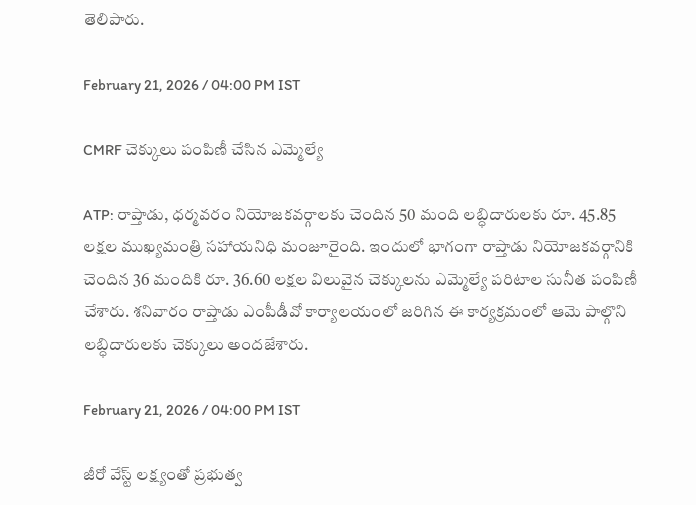తెలిపారు.

February 21, 2026 / 04:00 PM IST

CMRF చెక్కులు పంపిణీ చేసిన ఎమ్మెల్యే

ATP: రాప్తాడు, ధర్మవరం నియోజకవర్గాలకు చెందిన 50 మంది లబ్ధిదారులకు రూ. 45.85 లక్షల ముఖ్యమంత్రి సహాయనిధి మంజూరైంది. ఇందులో భాగంగా రాప్తాడు నియోజకవర్గానికి చెందిన 36 మందికి రూ. 36.60 లక్షల విలువైన చెక్కులను ఎమ్మెల్యే పరిటాల సునీత పంపిణీ చేశారు. శనివారం రాప్తాడు ఎంపీడీవో కార్యాలయంలో జరిగిన ఈ కార్యక్రమంలో ఆమె పాల్గొని లబ్ధిదారులకు చెక్కులు అందజేశారు.

February 21, 2026 / 04:00 PM IST

జీరో వేస్ట్ లక్ష్యంతో ప్రభుత్వ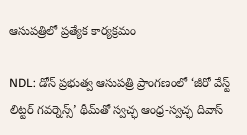ఆసుపత్రిలో ప్రత్యేక కార్యక్రమం

NDL: డోన్ ప్రభుత్వ ఆసుపత్రి ప్రాంగణంలో ‘జీరో వేస్ట్ లిట్టర్ గవర్నెన్స్’ థీమ్‌తో స్వచ్ఛ ఆంధ్ర-స్వచ్ఛ దివాస్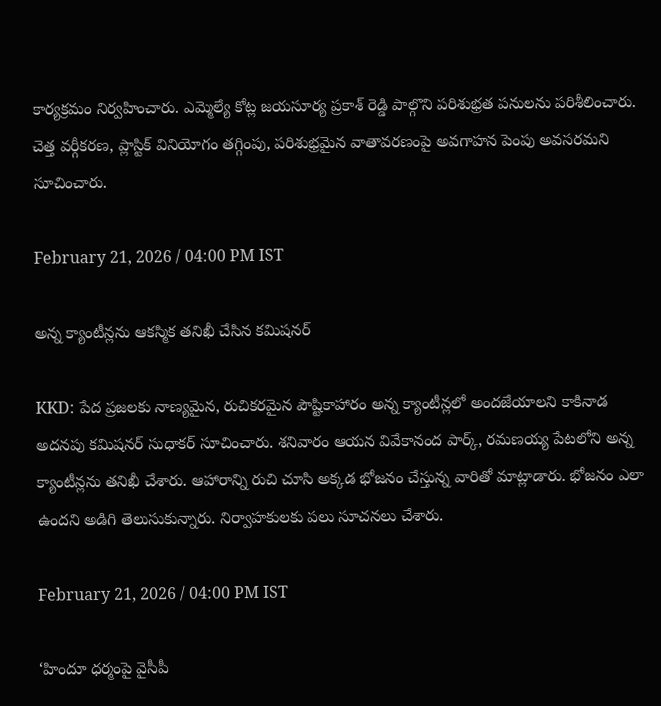కార్యక్రమం నిర్వహించారు. ఎమ్మెల్యే కోట్ల జయసూర్య ప్రకాశ్ రెడ్డి పాల్గొని పరిశుభ్రత పనులను పరిశీలించారు. చెత్త వర్గీకరణ, ప్లాస్టిక్ వినియోగం తగ్గింపు, పరిశుభ్రమైన వాతావరణంపై అవగాహన పెంపు అవసరమని సూచించారు.

February 21, 2026 / 04:00 PM IST

అన్న క్యాంటీన్లను ఆకస్మిక తనిఖీ చేసిన కమిషనర్

KKD: పేద ప్రజలకు నాణ్యమైన, రుచికరమైన పౌష్టికాహారం అన్న క్యాంటీన్లలో అందజేయాలని కాకినాడ అదనపు కమిషనర్ సుధాకర్ సూచించారు. శనివారం ఆయన వివేకానంద పార్క్, రమణయ్య పేటలోని అన్న క్యాంటీన్లను తనిఖీ చేశారు. ఆహారాన్ని రుచి చూసి అక్కడ భోజనం చేస్తున్న వారితో మాట్లాడారు. భోజనం ఎలా ఉందని అడిగి తెలుసుకున్నారు. నిర్వాహకులకు పలు సూచనలు చేశారు.

February 21, 2026 / 04:00 PM IST

‘హిందూ ధర్మంపై వైసీపీ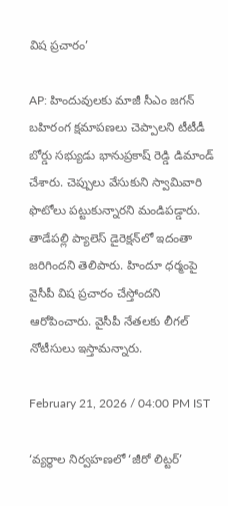విష ప్రచారం’

AP: హిందువులకు మాజీ సీఎం జగన్ బహిరంగ క్షమాపణలు చెప్పాలని టీటీడీ బోర్డు సభ్యుడు భానుప్రకాష్ రెడ్డి డిమాండ్ చేశారు. చెప్పులు వేసుకుని స్వామివారి ఫొటోలు పట్టుకున్నారని మండిపడ్డారు. తాడేపల్లి ప్యాలెస్ డైరెక్షన్‌లో ఇదంతా జరిగిందని తెలిపారు. హిందూ ధర్మంపై వైసీపీ విష ప్రచారం చేస్తోందని ఆరోపించారు. వైసీపీ నేతలకు లీగల్ నోటీసులు ఇస్తామన్నారు.

February 21, 2026 / 04:00 PM IST

‘వ్యర్థాల నిర్వహణలో ‘జీరో లిట్టర్’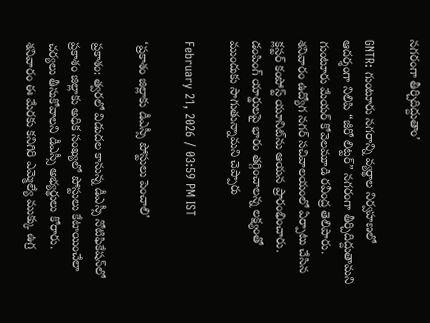నగరంగా తీర్చిదిద్దుతాం’

GNTR: గుంటూరు నగరాన్ని వ్యర్థాల నిర్వహణలో ఆదర్శంగా నిలిపి “జీరో లిట్టర్” నగరంగా తీర్చిదిద్దుతామని గుంటూరు మేయర్ కోవెలమూడి రవీంద్ర తెలిపారు. శనివారం ఉద్యోగ నగర్ సచివాలయంలో ఏర్పాటు చేసిన క్లస్టర్ కంపోస్ట్ యూనిట్‌ను ఆయన ప్రారంభించారు. డంపింగ్ యార్డులపై భారం తగ్గించాలన్న లక్ష్యంతో ముందుకు సాగుతున్నామని చెప్పారు

February 21, 2026 / 03:59 PM IST

‘ప్రకాశం జిల్లాకు డీఎస్సీ పోస్టులు పెంచాలి’

ప్రకాశం: త్వరలో విడుదల కానున్న డీఎస్సీ నోటిఫికేషన్‌లో ప్రకాశం జిల్లాకు అధిక సంఖ్యలో పోస్టులు కేటాయించేలా చర్యలు తీసుకోవాలని డీఎస్సీ అభ్యర్థులు కోరారు. శనివారం ఈ మేరకు కనిగిరి ఎమ్మెల్యే ముక్కు ఉగ్ర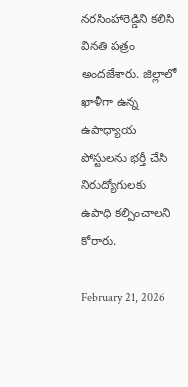నరసింహారెడ్డిని కలిసి వినతి పత్రం అందజేశారు. జిల్లాలో ఖాళీగా ఉన్న ఉపాధ్యాయ పోస్టులను భర్తీ చేసి నిరుద్యోగులకు ఉపాధి కల్పించాలని కోరారు.

February 21, 2026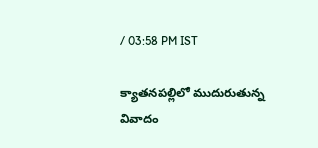/ 03:58 PM IST

క్యాతనపల్లిలో ముదురుతున్న వివాదం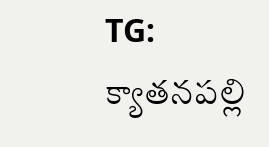TG: క్యాతనపల్లి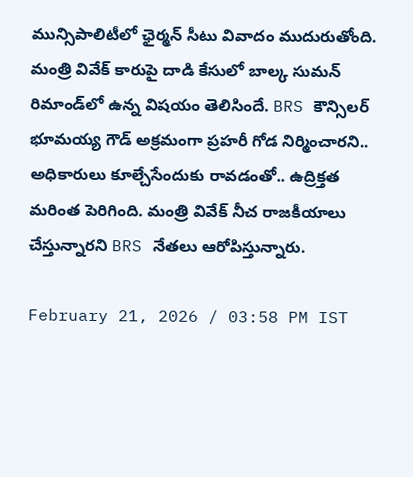మున్సిపాలిటీలో ఛైర్మన్ సీటు వివాదం ముదురుతోంది. మంత్రి వివేక్ కారుపై దాడి కేసులో బాల్క సుమన్ రిమాండ్‌లో ఉన్న విషయం తెలిసిందే. BRS కౌన్సిలర్ భూమయ్య గౌడ్ అక్రమంగా ప్రహరీ గోడ నిర్మించారని.. అధికారులు కూల్చేసేందుకు రావడంతో.. ఉద్రిక్తత మరింత పెరిగింది. మంత్రి వివేక్ నీచ రాజకీయాలు చేస్తున్నారని BRS నేతలు ఆరోపిస్తున్నారు.

February 21, 2026 / 03:58 PM IST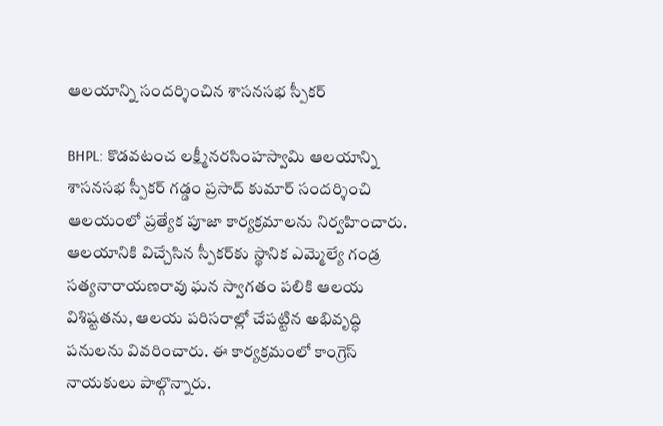ఆలయాన్ని సందర్శించిన శాసనసభ స్పీకర్

BHPL: కొడవటంచ లక్ష్మీనరసింహస్వామి ఆలయాన్ని శాసనసభ స్పీకర్ గడ్డం ప్రసాద్ కుమార్ సందర్శించి ఆలయంలో ప్రత్యేక పూజా కార్యక్రమాలను నిర్వహించారు. ఆలయానికి విచ్చేసిన స్పీకర్‌కు స్థానిక ఎమ్మెల్యే గండ్ర సత్యనారాయణరావు ఘన స్వాగతం పలికి ఆలయ విశిష్టతను, ఆలయ పరిసరాల్లో చేపట్టిన అభివృద్ధి పనులను వివరించారు. ఈ కార్యక్రమంలో కాంగ్రెస్ నాయకులు పాల్గొన్నారు.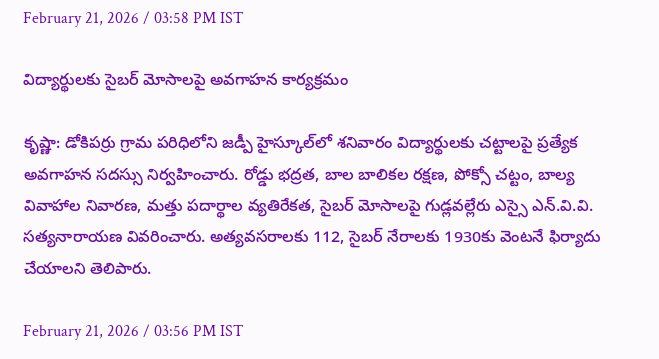February 21, 2026 / 03:58 PM IST

విద్యార్థులకు సైబర్ మోసాలపై అవగాహన కార్యక్రమం

కృష్ణా: డోకిపర్రు గ్రామ పరిధిలోని జడ్పీ హైస్కూల్‌లో శనివారం విద్యార్థులకు చట్టాలపై ప్రత్యేక అవగాహన సదస్సు నిర్వహించారు. రోడ్డు భద్రత, బాల బాలికల రక్షణ, పోక్సో చట్టం, బాల్య వివాహాల నివారణ, మత్తు పదార్థాల వ్యతిరేకత, సైబర్ మోసాలపై గుడ్లవల్లేరు ఎస్సై ఎన్.వి.వి. సత్యనారాయణ వివరించారు. అత్యవసరాలకు 112, సైబర్ నేరాలకు 1930కు వెంటనే ఫిర్యాదు చేయాలని తెలిపారు.

February 21, 2026 / 03:56 PM IST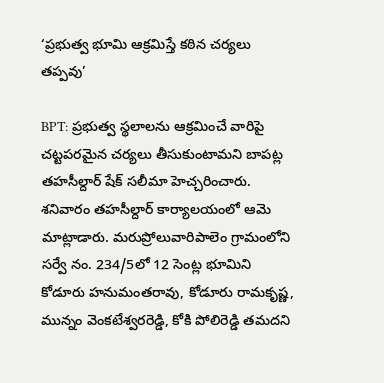‘ప్రభుత్వ భూమి ఆక్రమిస్తే కఠిన చర్యలు తప్పవు’

BPT: ప్రభుత్వ స్థలాలను ఆక్రమించే వారిపై చట్టపరమైన చర్యలు తీసుకుంటామని బాపట్ల తహసీల్దార్ షేక్ సలీమా హెచ్చరించారు. శనివారం తహసీల్దార్ కార్యాలయంలో ఆమె మాట్లాడారు. మరుప్రోలువారిపాలెం గ్రామంలోని సర్వే నం. 234/5లో 12 సెంట్ల భూమిని కోడూరు హనుమంతరావు, కోడూరు రామకృష్ణ, మున్నం వెంకటేశ్వరరెడ్డి, కోకి పోలిరెడ్డి తమదని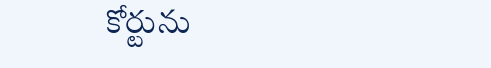కోర్టును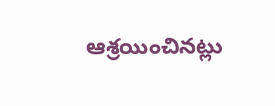ఆశ్రయించినట్లు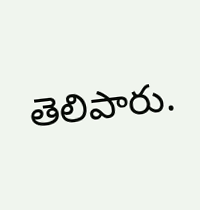తెలిపారు.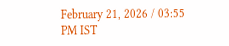February 21, 2026 / 03:55 PM IST